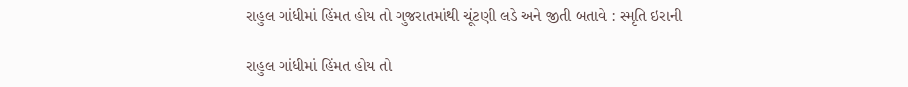રાહુલ ગાંધીમાં હિંમત હોય તો ગુજરાતમાંથી ચૂંટણી લડે અને જીતી બતાવે : સ્મૃતિ ઇરાની

રાહુલ ગાંધીમાં હિંમત હોય તો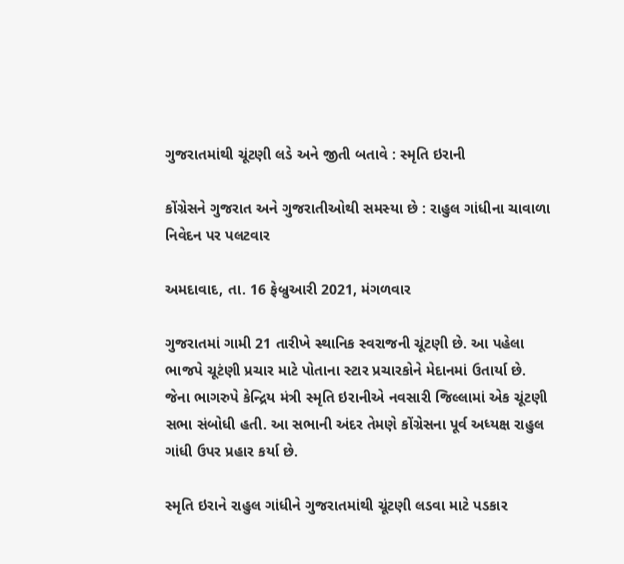ગુજરાતમાંથી ચૂંટણી લડે અને જીતી બતાવે : સ્મૃતિ ઇરાની

કોંગ્રેસને ગુજરાત અને ગુજરાતીઓથી સમસ્યા છે : રાહુલ ગાંધીના ચાવાળા નિવેદન પર પલટવાર

અમદાવાદ, તા. 16 ફેબ્રુઆરી 2021, મંગળવાર

ગુજરાતમાં ગામી 21 તારીખે સ્થાનિક સ્વરાજની ચૂંટણી છે. આ પહેલા ભાજપે ચૂટંણી પ્રચાર માટે પોતાના સ્ટાર પ્રચારકોને મેદાનમાં ઉતાર્યા છે. જેના ભાગરુપે કેન્દ્રિય મંત્રી સ્મૃતિ ઇરાનીએ નવસારી જિલ્લામાં એક ચૂંટણી સભા સંબોધી હતી. આ સભાની અંદર તેમણે કોંગ્રેસના પૂર્વ અધ્યક્ષ રાહુલ ગાંધી ઉપર પ્રહાર કર્યા છે.

સ્મૃતિ ઇરાને રાહુલ ગાંધીને ગુજરાતમાંથી ચૂંટણી લડવા માટે પડકાર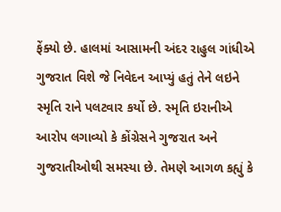ફેંક્યો છે. હાલમાં આસામની અંદર રાહુલ ગાંધીએ ગુજરાત વિશે જે નિવેદન આપ્યું હતું તેને લઇને સ્મૃતિ રાને પલટવાર કર્યો છે. સ્મૃતિ ઇરાનીએ આરોપ લગાવ્યો કે કોંગ્રેસને ગુજરાત અને ગુજરાતીઓથી સમસ્યા છે. તેમણે આગળ કહ્યું કે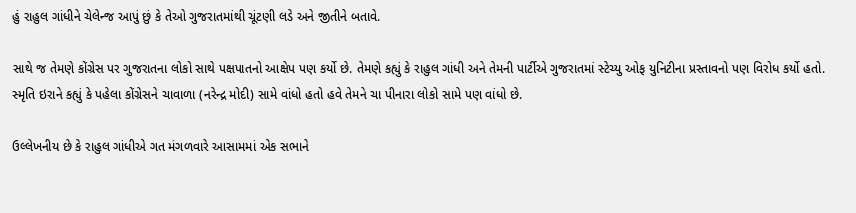હું રાહુલ ગાંધીને ચેલેન્જ આપું છું કે તેઓ ગુજરાતમાંથી ચૂંટણી લડે અને જીતીને બતાવે.

સાથે જ તેમણે કોંગ્રેસ પર ગુજરાતના લોકો સાથે પક્ષપાતનો આક્ષેપ પણ કર્યો છે. તેમણે કહ્યું કે રાહુલ ગાંધી અને તેમની પાર્ટીએ ગુજરાતમાં સ્ટેચ્યુ ઓફ યુનિટીના પ્રસ્તાવનો પણ વિરોધ કર્યો હતો. સ્મૃતિ ઇરાને કહ્યું કે પહેલા કોંગ્રેસને ચાવાળા (નરેન્દ્ર મોદી) સામે વાંધો હતો હવે તેમને ચા પીનારા લોકો સામે પણ વાંધો છે.

ઉલ્લેખનીય છે કે રાહુલ ગાંધીએ ગત મંગળવારે આસામમાં એક સભાને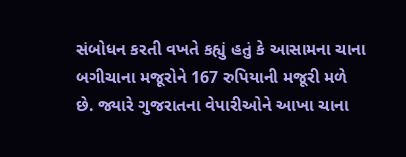સંબોધન કરતી વખતે કહ્યું હતું કે આસામના ચાના બગીચાના મજૂરોને 167 રુપિયાની મજૂરી મળે છે. જ્યારે ગુજરાતના વેપારીઓને આખા ચાના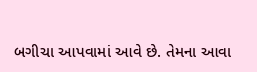બગીચા આપવામાં આવે છે. તેમના આવા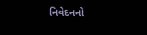નિવેદનનો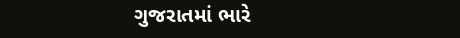ગુજરાતમાં ભારે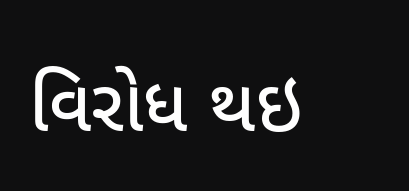વિરોધ થઇ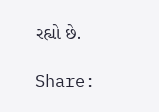રહ્યો છે.

Share: